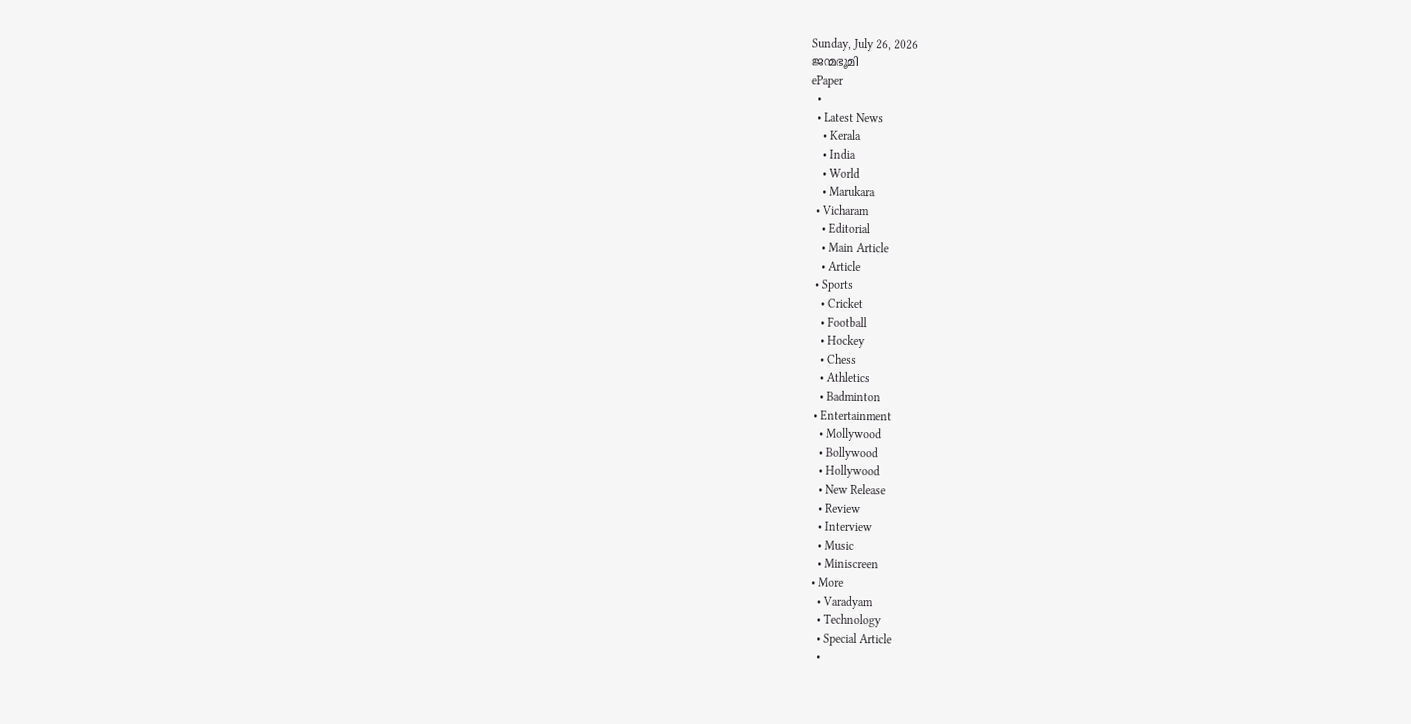Sunday, July 26, 2026
ജന്മഭൂമി
ePaper
  •
  • Latest News
    • Kerala
    • India
    • World
    • Marukara
  • Vicharam
    • Editorial
    • Main Article
    • Article
  • Sports
    • Cricket
    • Football
    • Hockey
    • Chess
    • Athletics
    • Badminton
  • Entertainment
    • Mollywood
    • Bollywood
    • Hollywood
    • New Release
    • Review
    • Interview
    • Music
    • Miniscreen
  • More
    • Varadyam
    • Technology
    • Special Article
    •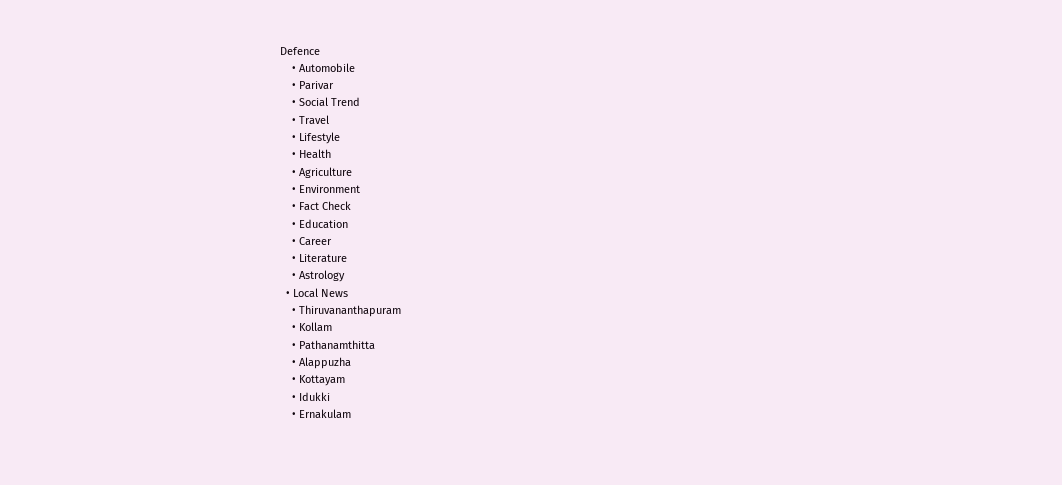Defence
    • Automobile
    • Parivar
    • Social Trend
    • Travel
    • Lifestyle
    • Health
    • Agriculture
    • Environment
    • Fact Check
    • Education
    • Career
    • Literature
    • Astrology
  • Local News
    • Thiruvananthapuram
    • Kollam
    • Pathanamthitta
    • Alappuzha
    • Kottayam
    • Idukki
    • Ernakulam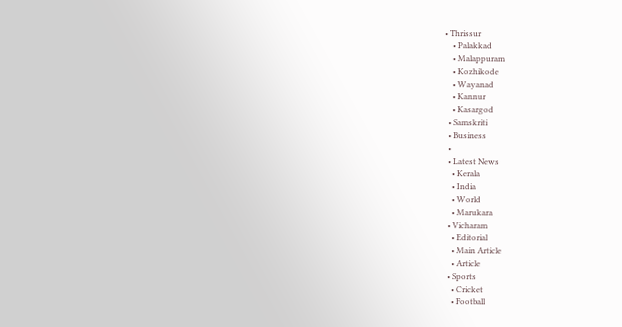• Thrissur
    • Palakkad
    • Malappuram
    • Kozhikode
    • Wayanad
    • Kannur
    • Kasargod
  • Samskriti
  • Business
  •
  • Latest News
    • Kerala
    • India
    • World
    • Marukara
  • Vicharam
    • Editorial
    • Main Article
    • Article
  • Sports
    • Cricket
    • Football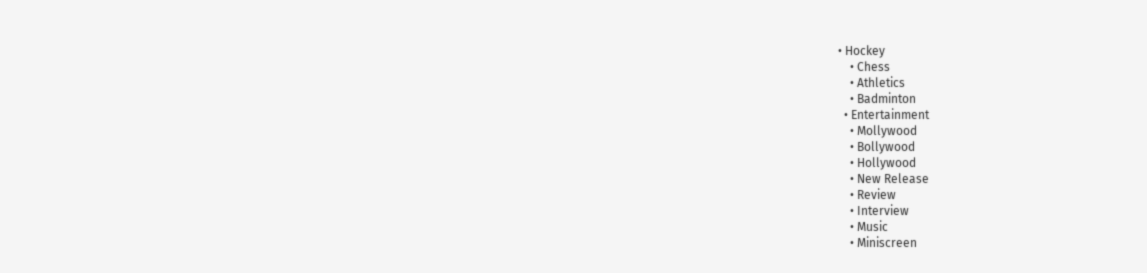• Hockey
    • Chess
    • Athletics
    • Badminton
  • Entertainment
    • Mollywood
    • Bollywood
    • Hollywood
    • New Release
    • Review
    • Interview
    • Music
    • Miniscreen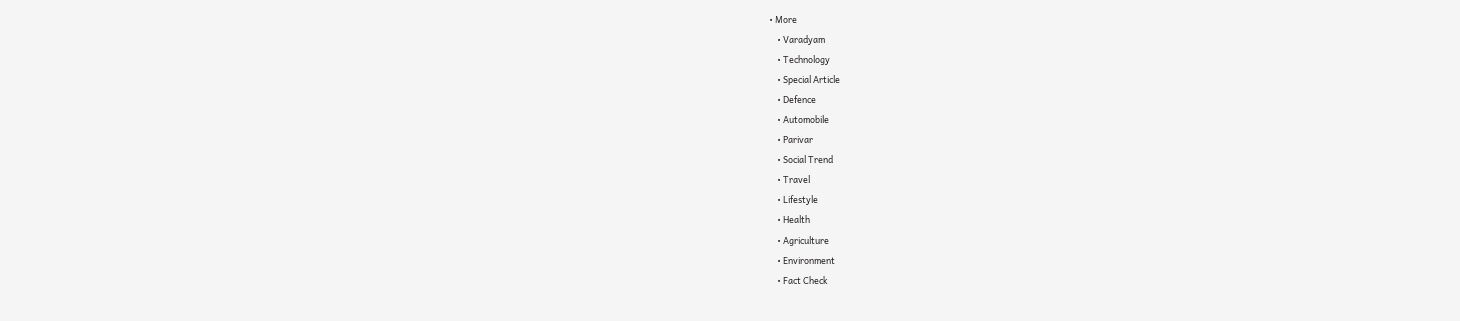• More
    • Varadyam
    • Technology
    • Special Article
    • Defence
    • Automobile
    • Parivar
    • Social Trend
    • Travel
    • Lifestyle
    • Health
    • Agriculture
    • Environment
    • Fact Check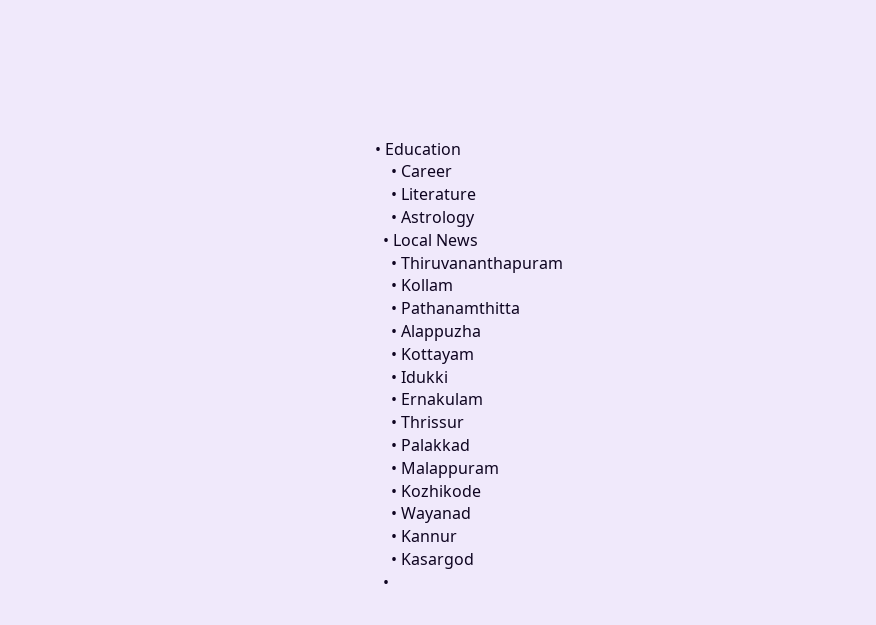• Education
    • Career
    • Literature
    • Astrology
  • Local News
    • Thiruvananthapuram
    • Kollam
    • Pathanamthitta
    • Alappuzha
    • Kottayam
    • Idukki
    • Ernakulam
    • Thrissur
    • Palakkad
    • Malappuram
    • Kozhikode
    • Wayanad
    • Kannur
    • Kasargod
  •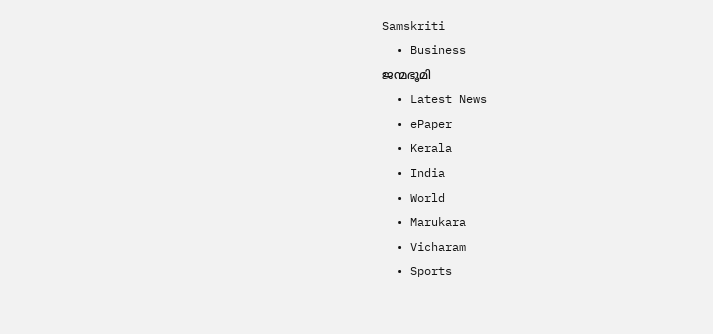Samskriti
  • Business
ജന്മഭൂമി
  • Latest News
  • ePaper
  • Kerala
  • India
  • World
  • Marukara
  • Vicharam
  • Sports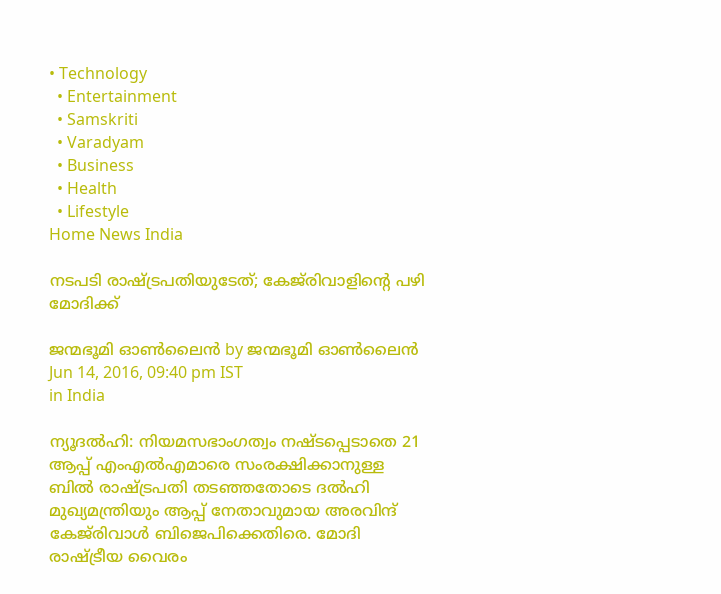• Technology
  • Entertainment
  • Samskriti
  • Varadyam
  • Business
  • Health
  • Lifestyle
Home News India

നടപടി രാഷ്‌ട്രപതിയുടേത്; കേജ്‌രിവാളിന്റെ പഴി മോദിക്ക്

ജന്മഭൂമി ഓണ്‍ലൈന്‍ by ജന്മഭൂമി ഓണ്‍ലൈന്‍
Jun 14, 2016, 09:40 pm IST
in India

ന്യൂദല്‍ഹി: നിയമസഭാംഗത്വം നഷ്ടപ്പെടാതെ 21 ആപ്പ് എംഎല്‍എമാരെ സംരക്ഷിക്കാനുള്ള ബില്‍ രാഷ്‌ട്രപതി തടഞ്ഞതോടെ ദല്‍ഹി മുഖ്യമന്ത്രിയും ആപ്പ് നേതാവുമായ അരവിന്ദ് കേജ്‌രിവാള്‍ ബിജെപിക്കെതിരെ. മോദി രാഷ്‌ട്രീയ വൈരം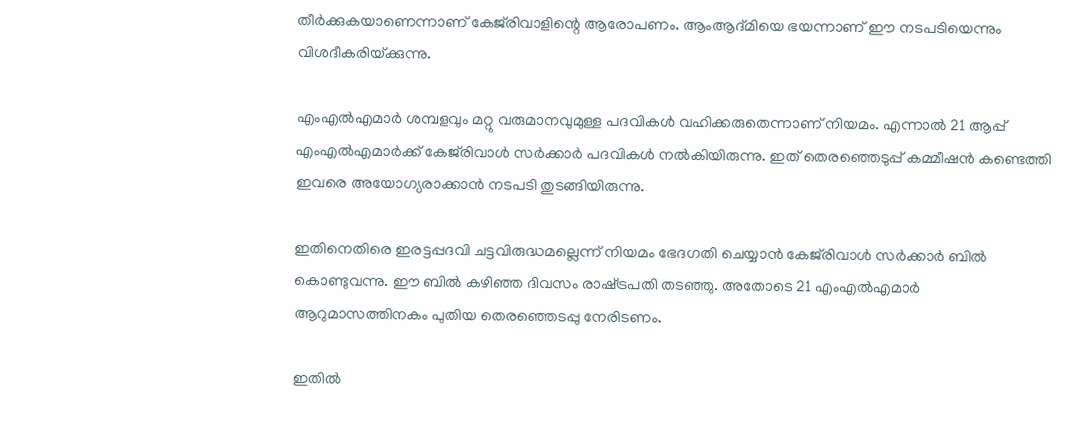തീര്‍ക്കുകയാണെന്നാണ് കേജ്‌രിവാളിന്റെ ആരോപണം. ആംആദ്മിയെ ഭയന്നാണ് ഈ നടപടിയെന്നും വിശദീകരിയ്‌ക്കുന്നു.

എംഎല്‍എമാര്‍ ശമ്പളവും മറ്റു വരുമാനവുമുള്ള പദവികള്‍ വഹിക്കരുതെന്നാണ് നിയമം. എന്നാല്‍ 21 ആപ്പ് എംഎല്‍എമാര്‍ക്ക് കേജ്‌രിവാള്‍ സര്‍ക്കാര്‍ പദവികള്‍ നല്‍കിയിരുന്നു. ഇത് തെരഞ്ഞെടുപ്പ് കമ്മീഷന്‍ കണ്ടെത്തി ഇവരെ അയോഗ്യരാക്കാന്‍ നടപടി തുടങ്ങിയിരുന്നു.

ഇതിനെതിരെ ഇരട്ടപ്പദവി ചട്ടവിരുദ്ധമല്ലെന്ന് നിയമം ഭേദഗതി ചെയ്യാന്‍ കേജ്‌രിവാള്‍ സര്‍ക്കാര്‍ ബില്‍ കൊണ്ടുവന്നു. ഈ ബില്‍ കഴിഞ്ഞ ദിവസം രാഷ്‌ട്രപതി തടഞ്ഞു. അതോടെ 21 എംഎല്‍എമാര്‍ ആറുമാസത്തിനകം പുതിയ തെരഞ്ഞെടപ്പു നേരിടണം.

ഇതില്‍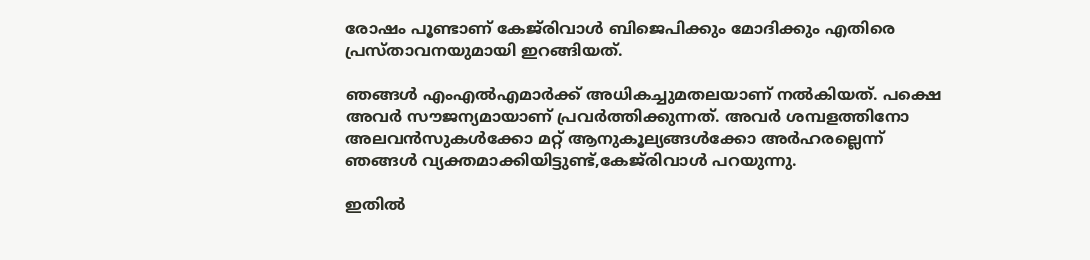രോഷം പൂണ്ടാണ് കേജ്‌രിവാള്‍ ബിജെപിക്കും മോദിക്കും എതിരെ പ്രസ്താവനയുമായി ഇറങ്ങിയത്.

ഞങ്ങള്‍ എംഎല്‍എമാര്‍ക്ക് അധികച്ചുമതലയാണ് നല്‍കിയത്. പക്ഷെ അവര്‍ സൗജന്യമായാണ് പ്രവര്‍ത്തിക്കുന്നത്. അവര്‍ ശമ്പളത്തിനോ അലവന്‍സുകള്‍ക്കോ മറ്റ് ആനുകൂല്യങ്ങള്‍ക്കോ അര്‍ഹരല്ലെന്ന് ഞങ്ങള്‍ വ്യക്തമാക്കിയിട്ടുണ്ട്,കേജ്‌രിവാള്‍ പറയുന്നു.

ഇതില്‍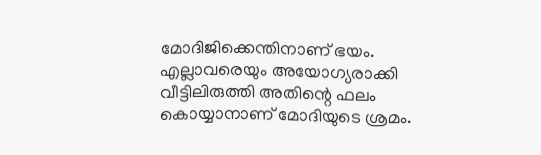മോദിജിക്കെന്തിനാണ് ഭയം. എല്ലാവരെയും അയോഗ്യരാക്കി വീട്ടിലിരുത്തി അതിന്റെ ഫലം കൊയ്യാനാണ് മോദിയുടെ ശ്രമം.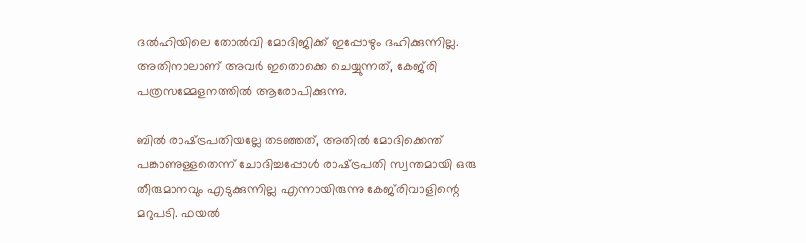ദല്‍ഹിയിലെ തോല്‍വി മോദിജിക്ക് ഇപ്പോഴും ദഹിക്കുന്നില്ല. അതിനാലാണ് അവര്‍ ഇതൊക്കെ ചെയ്യുന്നത്, കേജ്‌രി പത്രസമ്മേളനത്തില്‍ ആരോപിക്കുന്നു.

ബില്‍ രാഷ്‌ട്രപതിയല്ലേ തടഞ്ഞത്, അതില്‍ മോദിക്കെന്ത് പങ്കാണുള്ളതെന്ന് ചോദിച്ചപ്പോള്‍ രാഷ്‌ട്രപതി സ്വന്തമായി ഒരു തീരുമാനവും എടുക്കുന്നില്ല എന്നായിരുന്നു കേജ്‌രിവാളിന്റെ മറുപടി. ഫയല്‍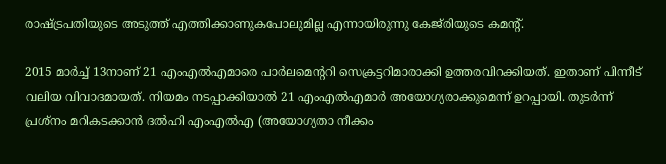രാഷ്‌ട്രപതിയുടെ അടുത്ത് എത്തിക്കാണുകപോലുമില്ല എന്നായിരുന്നു കേജ്‌രിയുടെ കമന്റ്.

2015 മാര്‍ച്ച് 13നാണ് 21 എംഎല്‍എമാരെ പാര്‍ലമെന്ററി സെക്രട്ടറിമാരാക്കി ഉത്തരവിറക്കിയത്. ഇതാണ് പിന്നീട് വലിയ വിവാദമായത്. നിയമം നടപ്പാക്കിയാല്‍ 21 എംഎല്‍എമാര്‍ അയോഗ്യരാക്കുമെന്ന് ഉറപ്പായി. തുടര്‍ന്ന് പ്രശ്‌നം മറികടക്കാന്‍ ദല്‍ഹി എംഎല്‍എ (അയോഗ്യതാ നീക്കം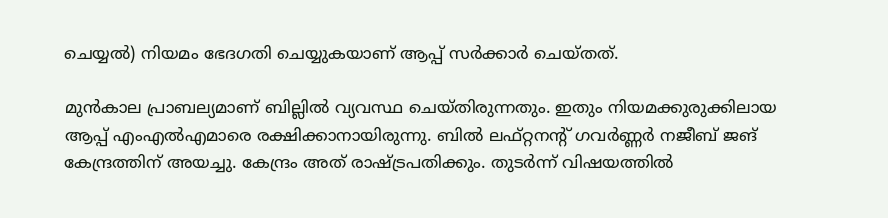ചെയ്യല്‍) നിയമം ഭേദഗതി ചെയ്യുകയാണ് ആപ്പ് സര്‍ക്കാര്‍ ചെയ്തത്.

മുന്‍കാല പ്രാബല്യമാണ് ബില്ലില്‍ വ്യവസ്ഥ ചെയ്തിരുന്നതും. ഇതും നിയമക്കുരുക്കിലായ ആപ്പ് എംഎല്‍എമാരെ രക്ഷിക്കാനായിരുന്നു. ബില്‍ ലഫ്റ്റനന്റ് ഗവര്‍ണ്ണര്‍ നജീബ് ജങ് കേന്ദ്രത്തിന് അയച്ചു. കേന്ദ്രം അത് രാഷ്‌ട്രപതിക്കും. തുടര്‍ന്ന് വിഷയത്തില്‍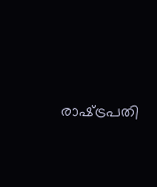രാഷ്‌ട്രപതി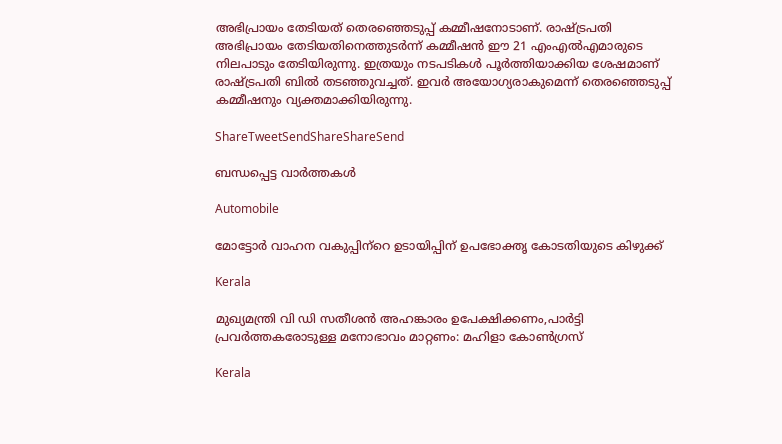അഭിപ്രായം തേടിയത് തെരഞ്ഞെടുപ്പ് കമ്മീഷനോടാണ്. രാഷ്‌ട്രപതി അഭിപ്രായം തേടിയതിനെത്തുടര്‍ന്ന് കമ്മീഷന്‍ ഈ 21 എംഎല്‍എമാരുടെ നിലപാടും തേടിയിരുന്നു. ഇത്രയും നടപടികള്‍ പൂര്‍ത്തിയാക്കിയ ശേഷമാണ് രാഷ്‌ട്രപതി ബില്‍ തടഞ്ഞുവച്ചത്. ഇവര്‍ അയോഗ്യരാകുമെന്ന് തെരഞ്ഞെടുപ്പ് കമ്മീഷനും വ്യക്തമാക്കിയിരുന്നു.

ShareTweetSendShareShareSend

ബന്ധപ്പെട്ട വാര്‍ത്തകള്‍

Automobile

മോട്ടോര്‍ വാഹന വകുപ്പിന്‌റെ ഉടായിപ്പിന് ഉപഭോക്തൃ കോടതിയുടെ കിഴുക്ക്

Kerala

മുഖ്യമന്ത്രി വി ഡി സതീശന്‍ അഹങ്കാരം ഉപേക്ഷിക്കണം,പാര്‍ട്ടി പ്രവര്‍ത്തകരോടുള്ള മനോഭാവം മാറ്റണം: മഹിളാ കോണ്‍ഗ്രസ്

Kerala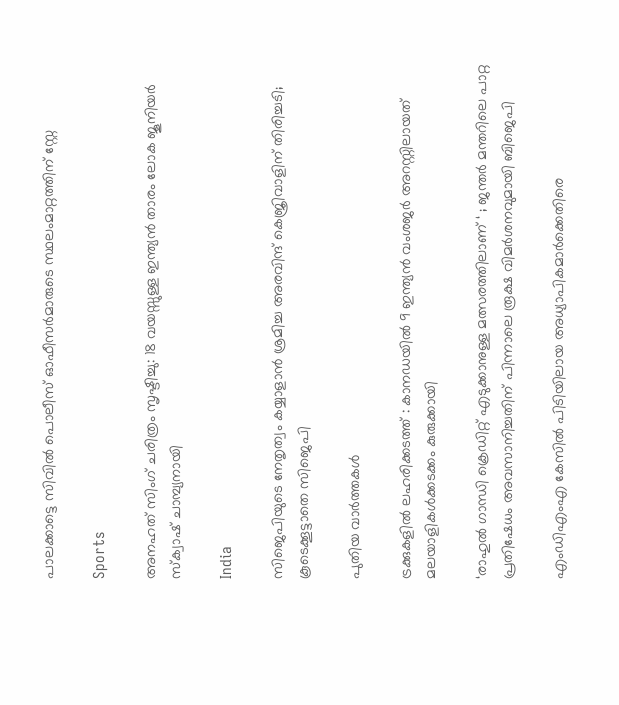പാലക്കാട്ടെ സിവില്‍ പൊലീസ് ഓഫീസര്‍മാരുടെ സ്ഥലംമാറ്റത്തിന് സ്റ്റേ

Sports

അനഹത് സിംഗ് ചരിത്രം സൃഷ്ടിച്ചു: 18 വയസ്സുള്ള ഇന്ത്യൻ താരം ലോക ജൂനിയർ സ്ക്വാഷ് ചാമ്പ്യനായി

India

സിജെപിയുടെ നേതൃത്വം കയ്യാളാന്‍ ശ്രമിച്ച അരവിന്ദ് കെജ്രിവാളിന് തിരിച്ചടി; കൂടെക്കൂട്ടാതെ സിജെപി

പുതിയ വാര്‍ത്തകള്‍

ട്രക്കുകളില്‍ ലഹരിക്കടത്ത് : കാനഡയില്‍ 9 ഇന്ത്യന്‍ വംശജര്‍ അറസ്റ്റിലായത് മലയാളികള്‍ക്കടക്കം കുരുക്കായി

‘രാഹുൽ ഗാന്ധി ക്രെഡിറ്റ് എടുക്കാനുള്ള മത്സരത്തിലാണ് ‘ ; ജന്തർ മന്തറിലെ പാറ്റ പ്രതിഷേധം അവസാനിച്ചതിന് പിന്നാലെ രൂക്ഷ വിമർശനവുമായി ബിജെപി

എംഡിഎംഎ കേസില്‍ പിടിയിലായ അധ്യാപികമാര്‍ക്കെതിരെ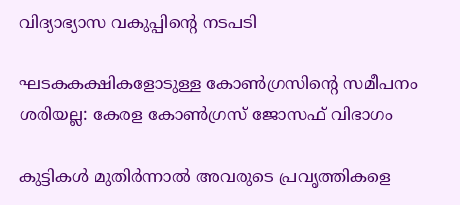വിദ്യാഭ്യാസ വകുപ്പിന്റെ നടപടി

ഘടകകക്ഷികളോടുള്ള കോണ്‍ഗ്രസിന്റെ സമീപനം ശരിയല്ല: കേരള കോണ്‍ഗ്രസ് ജോസഫ് വിഭാഗം

കുട്ടികള്‍ മുതിര്‍ന്നാല്‍ അവരുടെ പ്രവൃത്തികളെ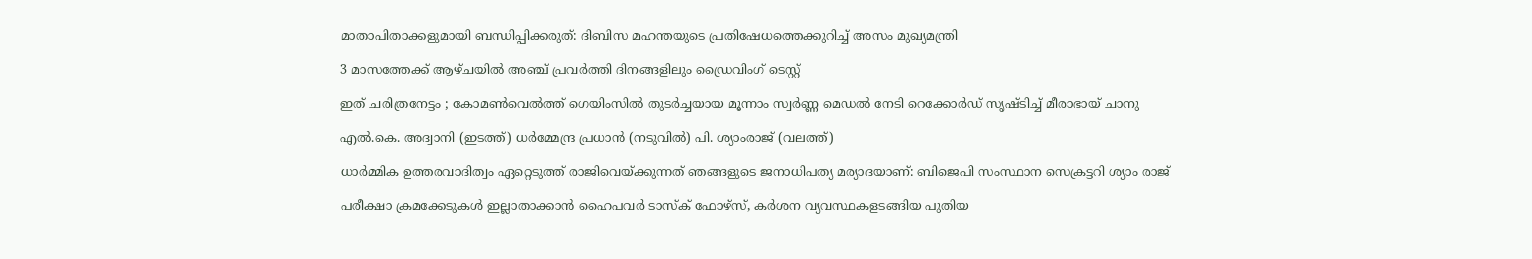മാതാപിതാക്കളുമായി ബന്ധിപ്പിക്കരുത്: ദിബിസ മഹന്തയുടെ പ്രതിഷേധത്തെക്കുറിച്ച് അസം മുഖ്യമന്ത്രി

3 മാസത്തേക്ക് ആഴ്ചയില്‍ അഞ്ച് പ്രവര്‍ത്തി ദിനങ്ങളിലും ഡ്രൈവിംഗ് ടെസ്റ്റ്

ഇത് ചരിത്രനേട്ടം ; കോമൺ‌വെൽത്ത് ഗെയിംസിൽ തുടർച്ചയായ മൂന്നാം സ്വർണ്ണ മെഡൽ നേടി റെക്കോർഡ് സൃഷ്ടിച്ച് മീരാഭായ് ചാനു

എല്‍.കെ. അദ്വാനി (ഇടത്ത്) ധര്‍മ്മേന്ദ്ര പ്രധാന്‍ (നടുവില്‍) പി. ശ്യാംരാജ് (വലത്ത്)

ധാര്‍മ്മിക ഉത്തരവാദിത്വം ഏറ്റെടുത്ത് രാജിവെയ്‌ക്കുന്നത് ഞങ്ങളുടെ ജനാധിപത്യ മര്യാദയാണ്: ബിജെപി സംസ്ഥാന സെക്രട്ടറി ശ്യാം രാജ്

പരീക്ഷാ ക്രമക്കേടുകള്‍ ഇല്ലാതാക്കാന്‍ ഹൈപവര്‍ ടാസ്‌ക് ഫോഴ്സ്, കര്‍ശന വ്യവസ്ഥകളടങ്ങിയ പുതിയ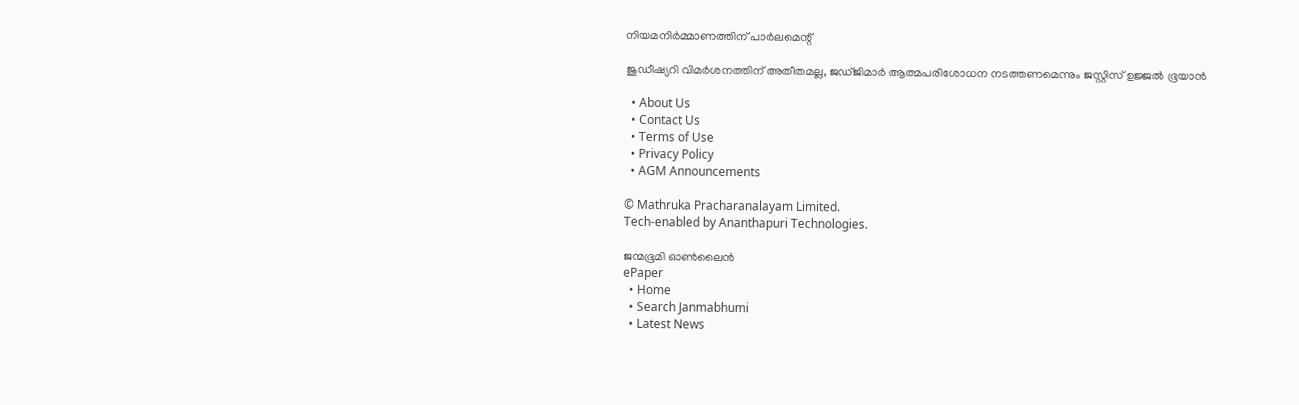നിയമനിര്‍മ്മാണത്തിന് പാര്‍ലമെന്റ്

ജുഡീഷ്യറി വിമര്‍ശനത്തിന് അതീതമല്ല, ജഡ്ജിമാര്‍ ആത്മപരിശോധന നടത്തണമെന്നും ജസ്റ്റിസ് ഉജ്ജല്‍ ഭൂയാന്‍

  • About Us
  • Contact Us
  • Terms of Use
  • Privacy Policy
  • AGM Announcements

© Mathruka Pracharanalayam Limited.
Tech-enabled by Ananthapuri Technologies.

ജന്മഭൂമി ഓണ്‍ലൈന്‍
ePaper
  • Home
  • Search Janmabhumi
  • Latest News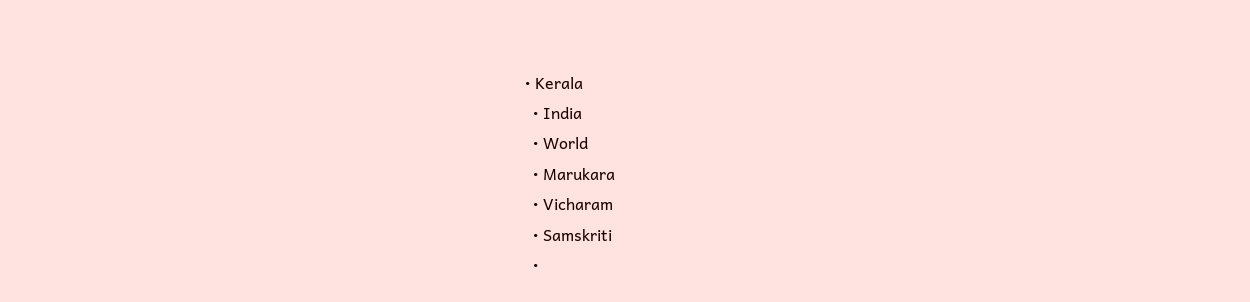• Kerala
  • India
  • World
  • Marukara
  • Vicharam
  • Samskriti
  •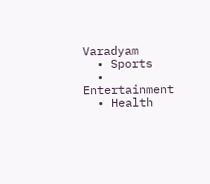Varadyam
  • Sports
  • Entertainment
  • Health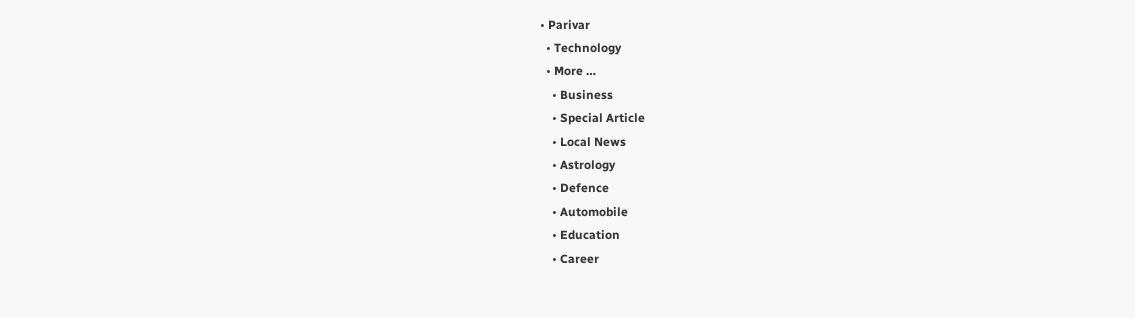• Parivar
  • Technology
  • More …
    • Business
    • Special Article
    • Local News
    • Astrology
    • Defence
    • Automobile
    • Education
    • Career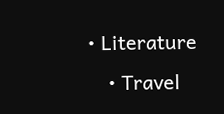• Literature
    • Travel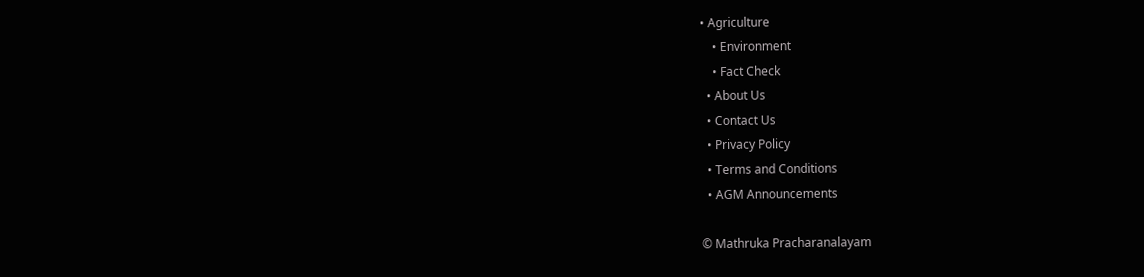• Agriculture
    • Environment
    • Fact Check
  • About Us
  • Contact Us
  • Privacy Policy
  • Terms and Conditions
  • AGM Announcements

© Mathruka Pracharanalayam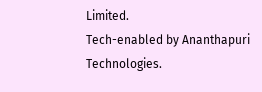Limited.
Tech-enabled by Ananthapuri Technologies.